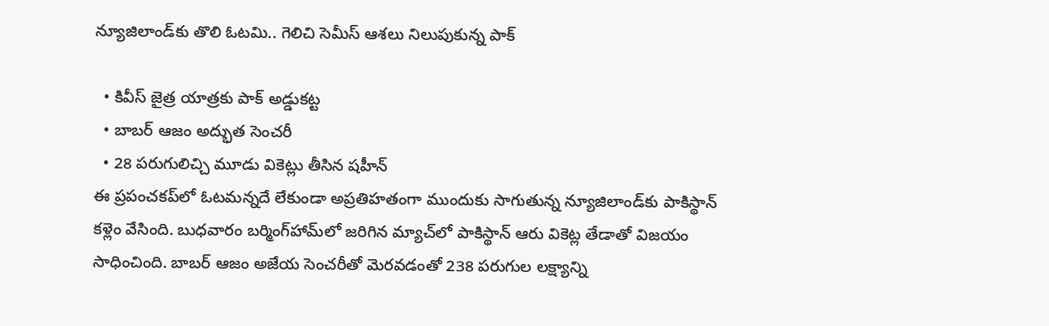న్యూజిలాండ్‌కు తొలి ఓటమి.. గెలిచి సెమీస్ ఆశలు నిలుపుకున్న పాక్

  • కివీస్ జైత్ర యాత్రకు పాక్ అడ్డుకట్ట
  • బాబర్ ఆజం అద్భుత సెంచరీ
  • 28 పరుగులిచ్చి మూడు వికెట్లు తీసిన షహీన్
ఈ ప్రపంచకప్‌లో ఓటమన్నదే లేకుండా అప్రతిహతంగా ముందుకు సాగుతున్న న్యూజిలాండ్‌కు పాకిస్థాన్ కళ్లెం వేసింది. బుధవారం బర్మింగ్‌హామ్‌లో జరిగిన మ్యాచ్‌లో పాకిస్థాన్ ఆరు వికెట్ల తేడాతో విజయం సాధించింది. బాబర్ ఆజం అజేయ సెంచరీతో మెరవడంతో 238 పరుగుల లక్ష్యాన్ని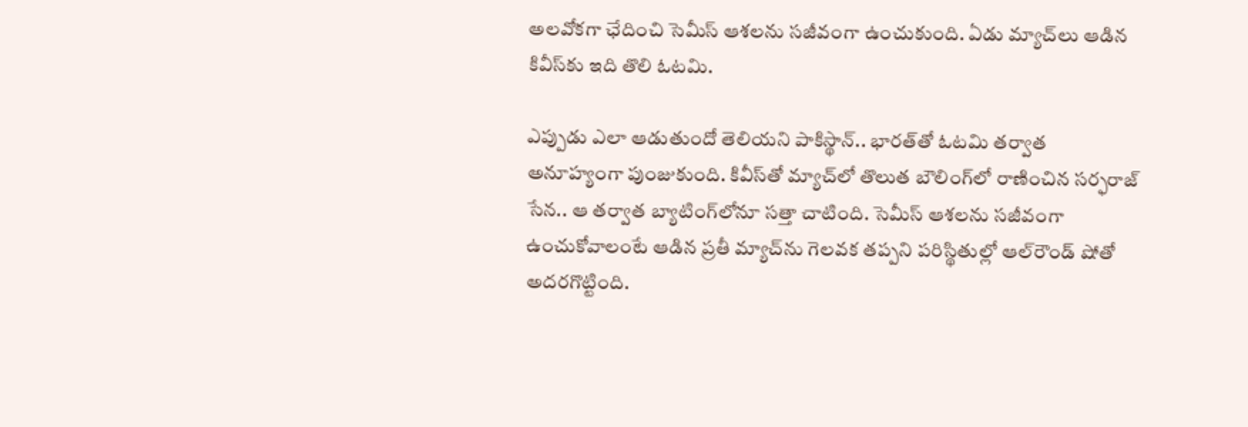అలవోకగా ఛేదించి సెమీస్ ఆశలను సజీవంగా ఉంచుకుంది. ఏడు మ్యాచ్‌లు ఆడిన కివీస్‌కు ఇది తొలి ఓటమి.

ఎప్పుడు ఎలా ఆడుతుందో తెలియని పాకిస్థాన్.. భారత్‌తో ఓటమి తర్వాత అనూహ్యంగా పుంజుకుంది. కివీస్‌తో మ్యాచ్‌లో తొలుత బౌలింగ్‌లో రాణించిన సర్ఫరాజ్ సేన.. ఆ తర్వాత బ్యాటింగ్‌లోనూ సత్తా చాటింది. సెమీస్ ఆశలను సజీవంగా ఉంచుకోవాలంటే ఆడిన ప్రతీ మ్యాచ్‌ను గెలవక తప్పని పరిస్థితుల్లో ఆల్‌రౌండ్ షోతో అదరగొట్టింది.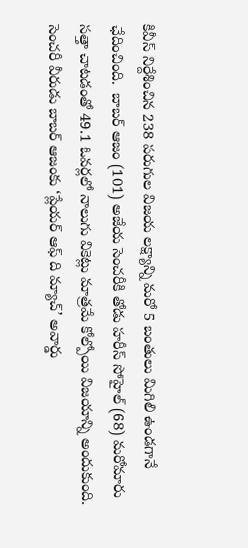కివీస్ నిర్దేశించిన 238 పరుగుల విజయ లక్ష్యాన్ని మరో 5 బంతులు మిగిలి ఉండగానే ఛేదించింది.  బాబర్ ఆజం (101) అజేయ సెంచరీకి తోడు హరీస్ సోహైల్ (68) మరోమారు సత్తా చాటడంతో 49.1 ఓవర్లలో నాలుగు వికెట్లు మాత్రమే కోల్పోయి విజయాన్ని అందుకుంది. సెంచరీ వీరుడు బాబర్ ఆజంకు ‘ప్లేయర్ ఆఫ్ ది మ్యాచ్’ అవార్డు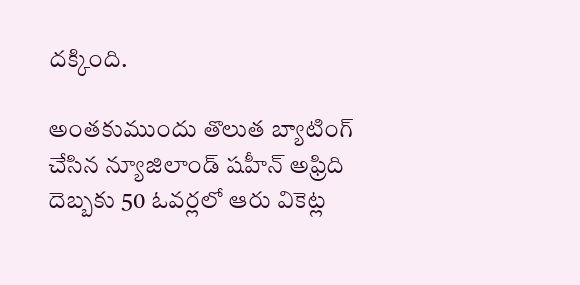దక్కింది.

అంతకుముందు తొలుత బ్యాటింగ్ చేసిన న్యూజిలాండ్ షహీన్ అఫ్రిది దెబ్బకు 50 ఓవర్లలో ఆరు వికెట్ల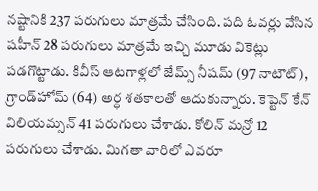నష్టానికి 237 పరుగులు మాత్రమే చేసింది. పది ఓవర్లు వేసిన షహీన్ 28 పరుగులు మాత్రమే ఇచ్చి మూడు వికెట్లు పడగొట్టాడు. కివీస్ ఆటగాళ్లలో జేమ్స్ నీషమ్ (97 నాటౌట్), గ్రాండ్‌హోమ్‌ (64) అర్ధ శతకాలతో ఆదుకున్నారు. కెప్టెన్ కేన్ విలియమ్సన్ 41 పరుగులు చేశాడు. కోలిన్ మన్రో 12 పరుగులు చేశాడు. మిగతా వారిలో ఎవరూ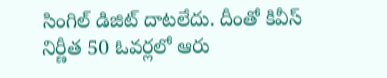సింగిల్ డిజిట్ దాటలేదు. దీంతో కివీస్ నిర్ణీత 50 ఓవర్లలో ఆరు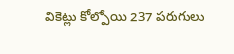వికెట్లు కోల్పోయి 237 పరుగులు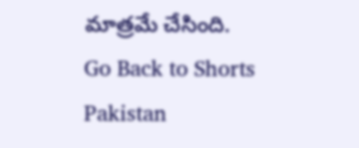మాత్రమే చేసింది.
Go Back to Shorts
Pakistan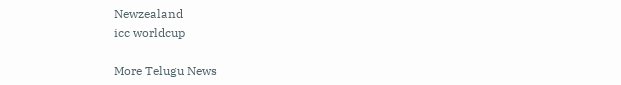Newzealand
icc worldcup

More Telugu News